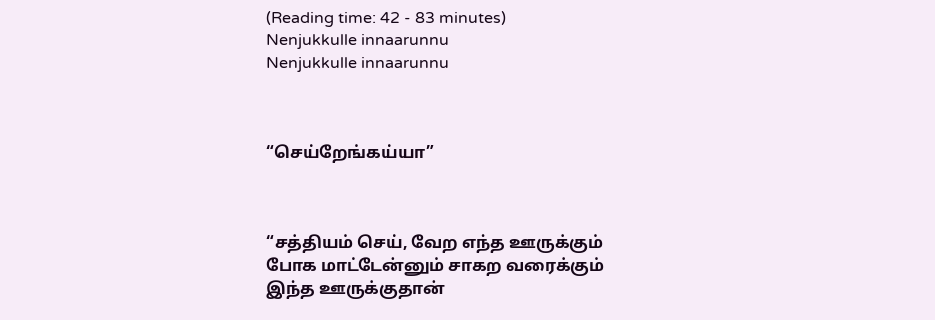(Reading time: 42 - 83 minutes)
Nenjukkulle innaarunnu
Nenjukkulle innaarunnu



“செய்றேங்கய்யா”



“சத்தியம் செய், வேற எந்த ஊருக்கும் போக மாட்டேன்னும் சாகற வரைக்கும் இந்த ஊருக்குதான்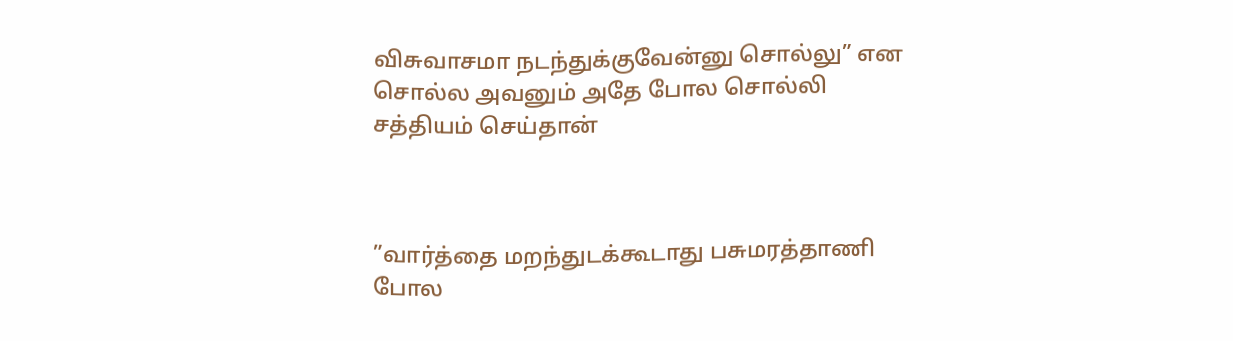விசுவாசமா நடந்துக்குவேன்னு சொல்லு” என சொல்ல அவனும் அதே போல சொல்லி சத்தியம் செய்தான்



”வார்த்தை மறந்துடக்கூடாது பசுமரத்தாணி போல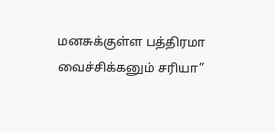மனசுக்குள்ள பத்திரமா வைச்சிக்கனும் சரியா”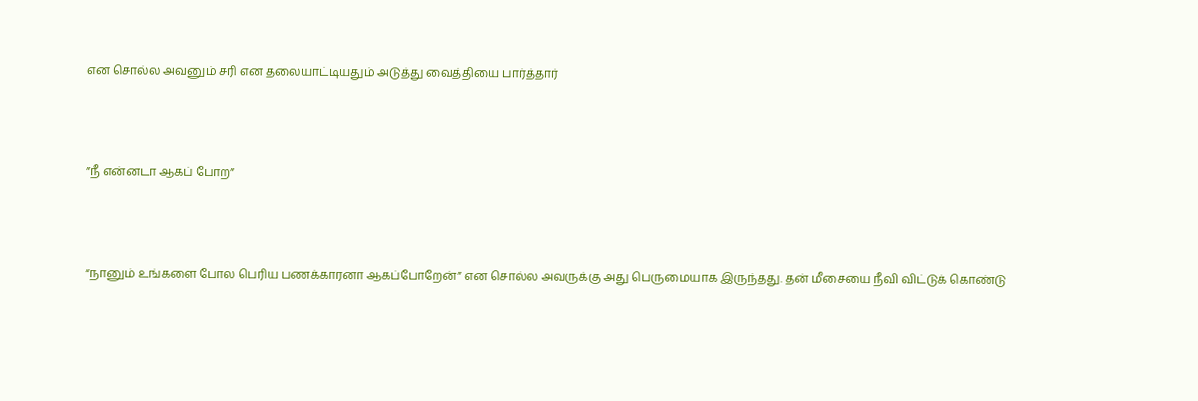என சொல்ல அவனும் சரி என தலையாட்டியதும் அடுத்து வைத்தியை பார்த்தார்



”நீ என்னடா ஆகப் போற”



“நானும் உங்களை போல பெரிய பணக்காரனா ஆகப்போறேன்” என சொல்ல அவருக்கு அது பெருமையாக இருந்தது. தன் மீசையை நீவி விட்டுக் கொண்டு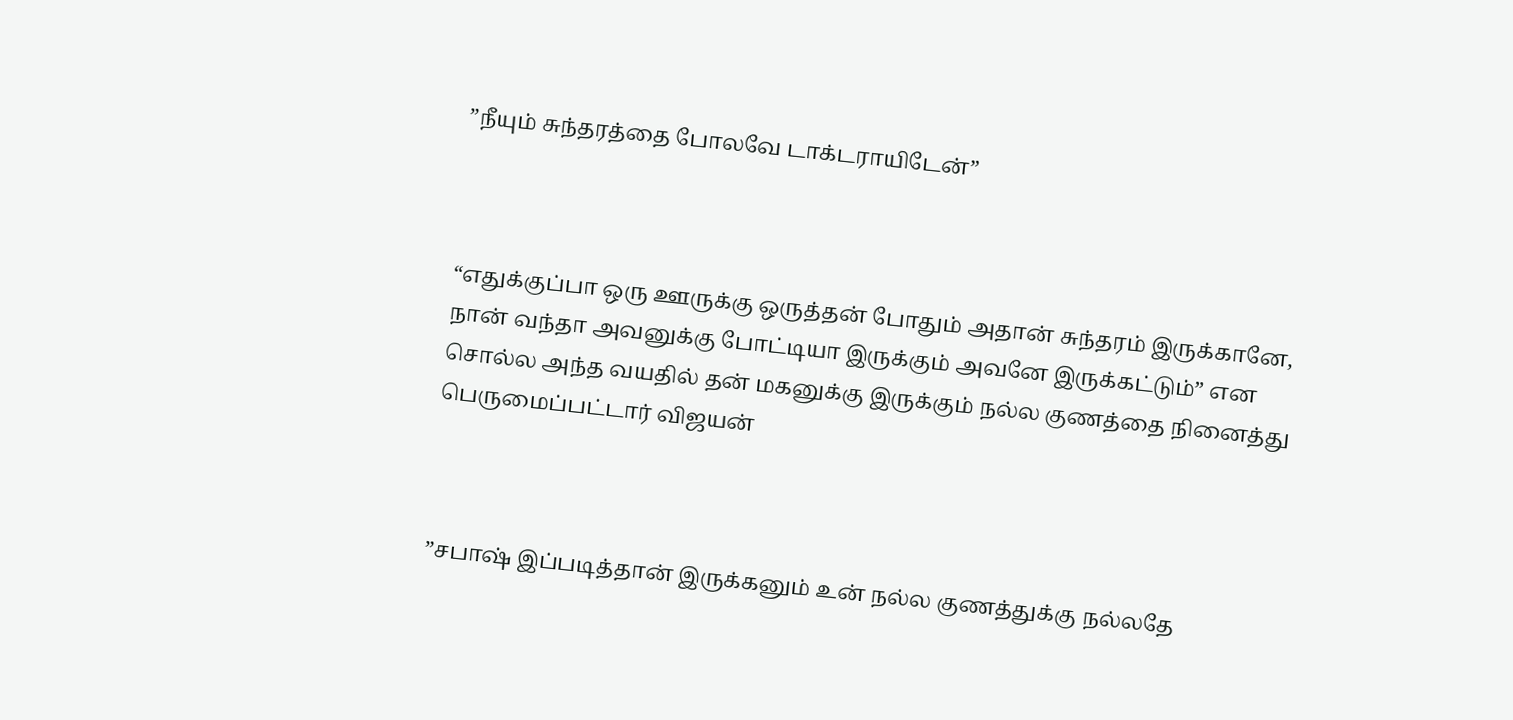”நீயும் சுந்தரத்தை போலவே டாக்டராயிடேன்”



“எதுக்குப்பா ஒரு ஊருக்கு ஒருத்தன் போதும் அதான் சுந்தரம் இருக்கானே, நான் வந்தா அவனுக்கு போட்டியா இருக்கும் அவனே இருக்கட்டும்” என சொல்ல அந்த வயதில் தன் மகனுக்கு இருக்கும் நல்ல குணத்தை நினைத்து பெருமைப்பட்டார் விஜயன்



”சபாஷ் இப்படித்தான் இருக்கனும் உன் நல்ல குணத்துக்கு நல்லதே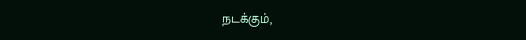நடக்கும்,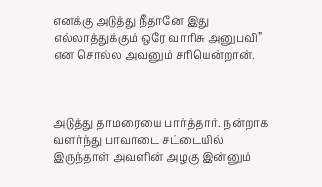எனக்கு அடுத்து நீதானே இது எல்லாத்துக்கும் ஒரே வாரிசு அனுபவி” என சொல்ல அவனும் சரியென்றான்.



அடுத்து தாமரையை பார்த்தார். நன்றாக வளர்ந்து பாவாடை சட்டையில் இருந்தாள் அவளின் அழகு இன்னும்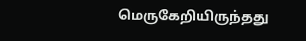மெருகேறியிருந்தது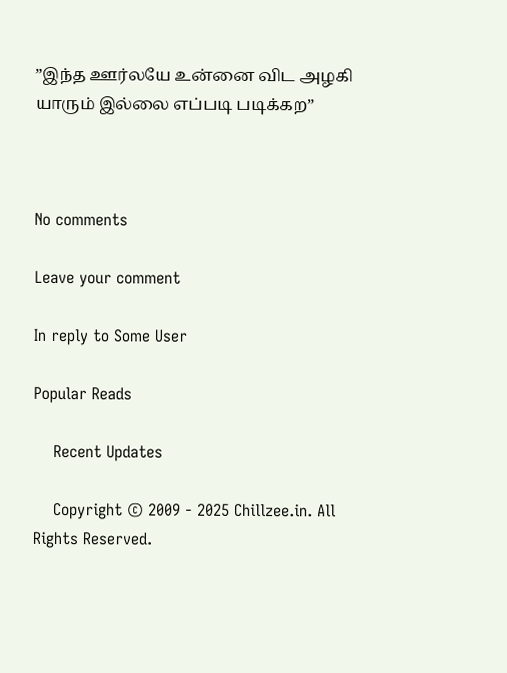”இந்த ஊர்லயே உன்னை விட அழகி யாரும் இல்லை எப்படி படிக்கற”



No comments

Leave your comment

In reply to Some User

Popular Reads

    Recent Updates

    Copyright © 2009 - 2025 Chillzee.in. All Rights Reserved.